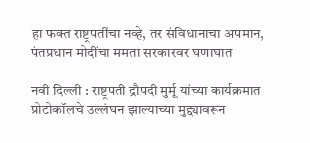हा फक्त राष्ट्रपतींचा नव्हे, तर संविधानाचा अपमान, पंतप्रधान मोदींचा ममता सरकारवर घणाघात

नवी दिल्ली : राष्ट्रपती द्रौपदी मुर्मू यांच्या कार्यक्रमात प्रोटोकॉलचे उल्लंघन झाल्याच्या मुद्द्यावरून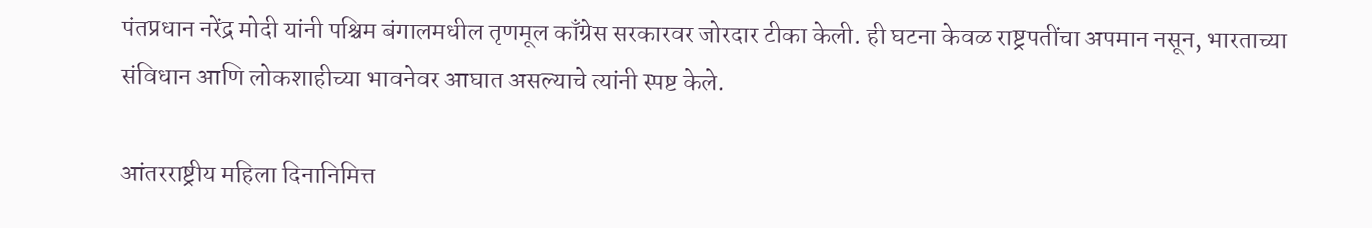पंतप्रधान नरेंद्र मोदी यांनी पश्चिम बंगालमधील तृणमूल काँग्रेस सरकारवर जोरदार टीका केली. ही घटना केवळ राष्ट्रपतींचा अपमान नसून, भारताच्या संविधान आणि लोकशाहीच्या भावनेवर आघात असल्याचे त्यांनी स्पष्ट केले.

आंतरराष्ट्रीय महिला दिनानिमित्त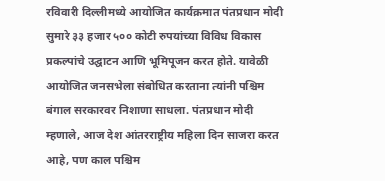रविवारी दिल्लीमध्ये आयोजित कार्यक्रमात पंतप्रधान मोदी सुमारे ३३ हजार ५०० कोटी रुपयांच्या विविध विकास प्रकल्पांचे उद्घाटन आणि भूमिपूजन करत होते. यावेळी आयोजित जनसभेला संबोधित करताना त्यांनी पश्चिम बंगाल सरकारवर निशाणा साधला. पंतप्रधान मोदी म्हणाले, आज देश आंतरराष्ट्रीय महिला दिन साजरा करत आहे, पण काल पश्चिम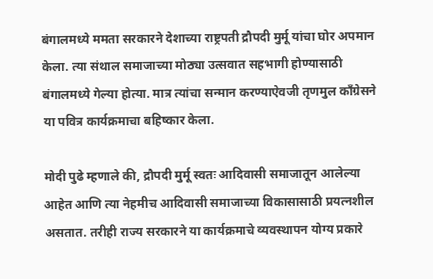बंगालमध्ये ममता सरकारने देशाच्या राष्ट्रपती द्रौपदी मुर्मू यांचा घोर अपमान केला. त्या संथाल समाजाच्या मोठ्या उत्सवात सहभागी होण्यासाठी बंगालमध्ये गेल्या होत्या. मात्र त्यांचा सन्मान करण्याऐवजी तृणमुल काँग्रेसने या पवित्र कार्यक्रमाचा बहिष्कार केला.

मोदी पुढे म्हणाले की, द्रौपदी मुर्मू स्वतः आदिवासी समाजातून आलेल्या आहेत आणि त्या नेहमीच आदिवासी समाजाच्या विकासासाठी प्रयत्नशील असतात. तरीही राज्य सरकारने या कार्यक्रमाचे व्यवस्थापन योग्य प्रकारे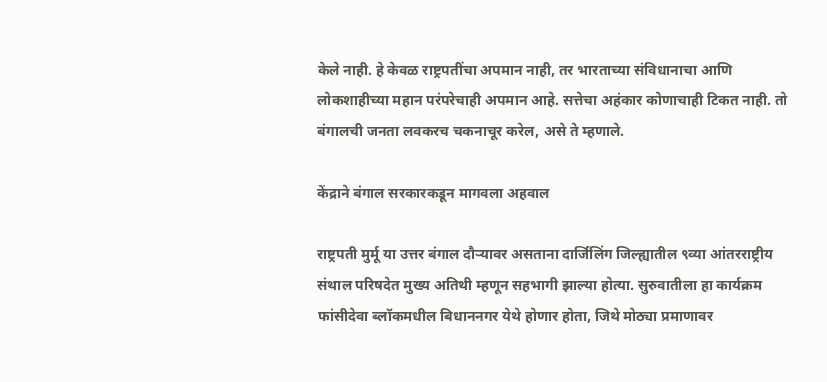केले नाही. हे केवळ राष्ट्रपतींचा अपमान नाही, तर भारताच्या संविधानाचा आणि लोकशाहीच्या महान परंपरेचाही अपमान आहे. सत्तेचा अहंकार कोणाचाही टिकत नाही. तो बंगालची जनता लवकरच चकनाचूर करेल, असे ते म्हणाले.

केंद्राने बंगाल सरकारकडून मागवला अहवाल

राष्ट्रपती मुर्मू या उत्तर बंगाल दौऱ्यावर असताना दार्जिलिंग जिल्ह्यातील ९व्या आंतरराष्ट्रीय संथाल परिषदेत मुख्य अतिथी म्हणून सहभागी झाल्या होत्या. सुरुवातीला हा कार्यक्रम फांसीदेवा ब्लॉकमधील बिधाननगर येथे होणार होता, जिथे मोठ्या प्रमाणावर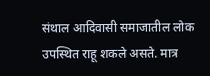संथाल आदिवासी समाजातील लोक उपस्थित राहू शकले असते. मात्र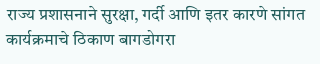राज्य प्रशासनाने सुरक्षा, गर्दी आणि इतर कारणे सांगत कार्यक्रमाचे ठिकाण बागडोगरा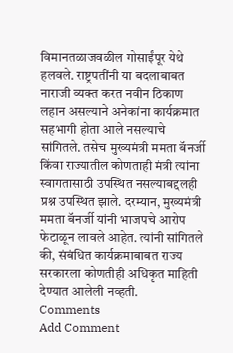विमानतळाजवळील गोसाईंपूर येथे हलवले. राष्ट्रपतींनी या बदलाबाबत नाराजी व्यक्त करत नवीन ठिकाण लहान असल्याने अनेकांना कार्यक्रमात सहभागी होता आले नसल्याचे सांगितले. तसेच मुख्यमंत्री ममता बॅनर्जी किंवा राज्यातील कोणताही मंत्री त्यांना स्वागतासाठी उपस्थित नसल्याबद्दलही प्रश्न उपस्थित झाले. दरम्यान, मुख्यमंत्री ममता बॅनर्जी यांनी भाजपचे आरोप फेटाळून लावले आहेत. त्यांनी सांगितले की, संबंधित कार्यक्रमाबाबत राज्य सरकारला कोणतीही अधिकृत माहिती देण्यात आलेली नव्हती.
Comments
Add Comment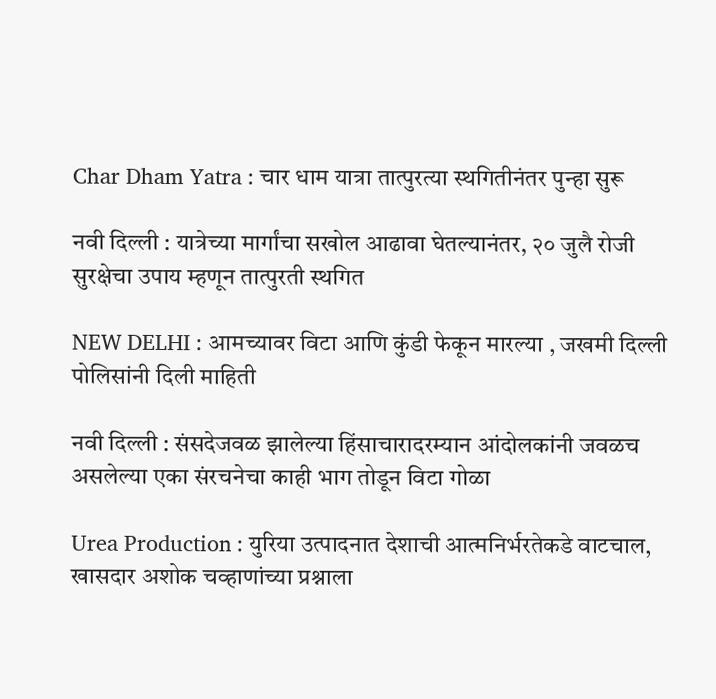Char Dham Yatra : चार धाम यात्रा तात्पुरत्या स्थगितीनंतर पुन्हा सुरू

नवी दिल्ली : यात्रेच्या मार्गांचा सखोल आढावा घेतल्यानंतर, २० जुलै रोजी सुरक्षेचा उपाय म्हणून तात्पुरती स्थगित

NEW DELHI : आमच्यावर विटा आणि कुंडी फेकून मारल्या , जखमी दिल्ली पोलिसांनी दिली माहिती

नवी दिल्ली : संसदेजवळ झालेल्या हिंसाचारादरम्यान आंदोलकांनी जवळच असलेल्या एका संरचनेचा काही भाग तोडून विटा गोळा

Urea Production : युरिया उत्पादनात देशाची आत्मनिर्भरतेकडे वाटचाल, खासदार अशोक चव्हाणांच्या प्रश्नाला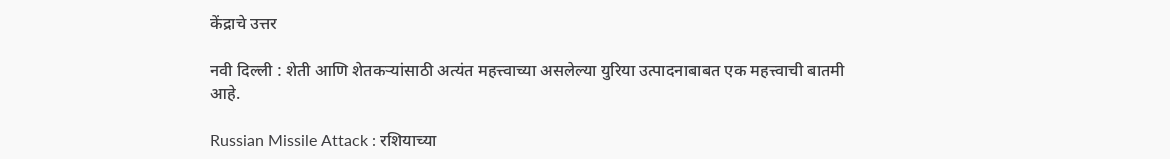केंद्राचे उत्तर

नवी दिल्ली : शेती आणि शेतकऱ्यांसाठी अत्यंत महत्त्वाच्या असलेल्या युरिया उत्पादनाबाबत एक महत्त्वाची बातमी आहे.

Russian Missile Attack : रशियाच्या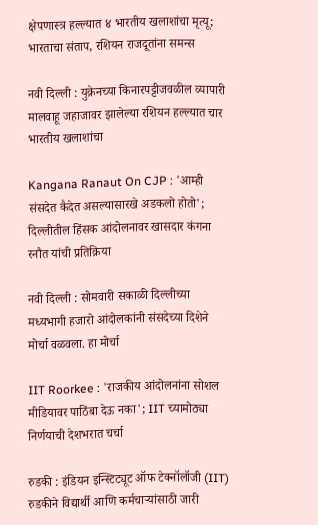क्षेपणास्त्र हल्ल्यात ४ भारतीय खलाशांचा मृत्यू; भारताचा संताप, रशियन राजदूतांना समन्स

नवी दिल्ली : युक्रेनच्या किनारपट्टीजवळील व्यापारी मालवाहू जहाजावर झालेल्या रशियन हल्ल्यात चार भारतीय खलाशांचा

Kangana Ranaut On CJP : 'आम्ही संसदेत कैदेत असल्यासारखे अडकलो होतो'; दिल्लीतील हिंसक आंदोलनावर खासदार कंगना रनौत यांची प्रतिक्रिया

नवी दिल्ली : सोमवारी सकाळी दिल्लीच्या मध्यभागी हजारो आंदोलकांनी संसदेच्या दिशेने मोर्चा वळवला. हा मोर्चा

IIT Roorkee : 'राजकीय आंदोलनांना सोशल मीडियावर पाठिंबा देऊ नका'; IIT च्यामोठ्या निर्णयाची देशभरात चर्चा

रुडकी : इंडियन इन्स्टिट्यूट ऑफ टेक्नॉलॉजी (IIT) रुडकीने विद्यार्थी आणि कर्मचाऱ्यांसाठी जारी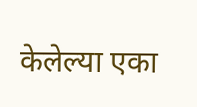केलेल्या एका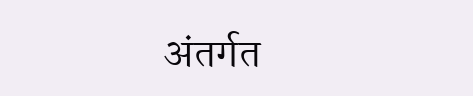अंतर्गत